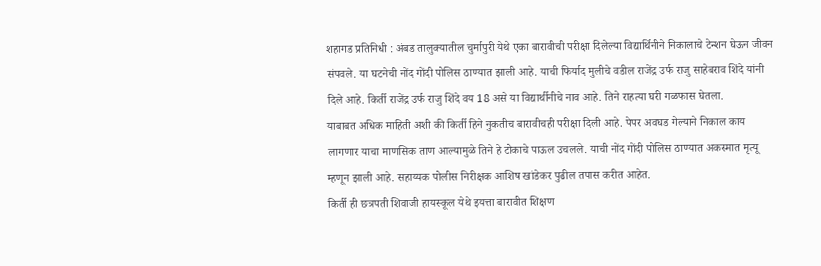शहागड प्रतिनिधी : अंबड तालुक्यातील चुर्मापुरी येथे एका बारावीची परीक्षा दिलेल्या विद्यार्थिनीने निकालाचे टेन्शन घेऊन जीवन संपवले. या घटनेची नोंद गोंदी पोलिस ठाण्यात झाली आहे. याची फिर्याद मुलीचे वडील राजेंद्र उर्फ राजु साहेबराव शिंदे यांनी दिले आहे. किर्ती राजेंद्र उर्फ राजु शिंदे वय 18 असे या विद्यार्थीनीचे नाव आहे. तिने राहत्या घरी गळफास घेतला.
याबाबत अधिक माहिती अशी की किर्ती हिने नुकतीच बारावीचही परीक्षा दिली आहे. पेपर अवघड गेल्याने निकाल काय लागणार याचा माणसिक ताण आल्यामुळे तिने हे टोकाचे पाऊल उचलले. याची नोंद गोंदी पोलिस ठाण्यात अकस्मात मृत्यू म्हणून झाली आहे. सहाय्यक पोलीस निरीक्षक आशिष खांडेकर पुढील तपास करीत आहेत.
किर्ती ही छत्रपती शिवाजी हायस्कूल येथे इयत्ता बारावीत शिक्षण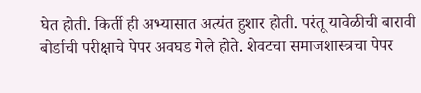घेत होती. किर्ती ही अभ्यासात अत्यंत हुशार होती. परंतू यावेळीची बारावी बोर्डाची परीक्षाचे पेपर अवघड गेले होते. शेवटचा समाजशास्त्रचा पेपर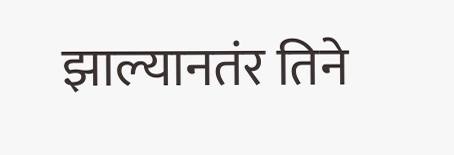झाल्यानतंर तिने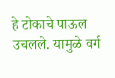हे टोकाचे पाऊल उचलले. यामुळे वर्ग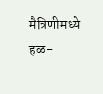मैत्रिणीमध्ये हळ-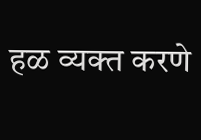हळ व्यक्त करणे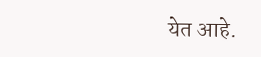येत आहे.